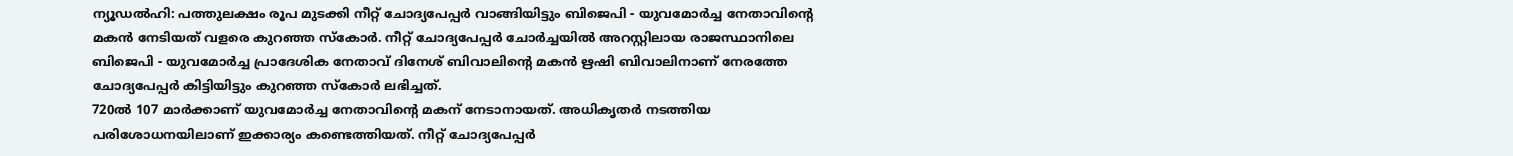ന്യൂഡൽഹി: പത്തുലക്ഷം രൂപ മുടക്കി നീറ്റ് ചോദ്യപേപ്പർ വാങ്ങിയിട്ടും ബിജെപി - യുവമോർച്ച നേതാവിന്റെ മകൻ നേടിയത് വളരെ കുറഞ്ഞ സ്കോർ. നീറ്റ് ചോദ്യപേപ്പർ ചോർച്ചയിൽ അറസ്റ്റിലായ രാജസ്ഥാനിലെ ബിജെപി - യുവമോർച്ച പ്രാദേശിക നേതാവ് ദിനേശ് ബിവാലിന്റെ മകൻ ഋഷി ബിവാലിനാണ് നേരത്തേ ചോദ്യപേപ്പർ കിട്ടിയിട്ടും കുറഞ്ഞ സ്കോർ ലഭിച്ചത്.
720ൽ 107 മാർക്കാണ് യുവമോർച്ച നേതാവിന്റെ മകന് നേടാനായത്. അധികൃതർ നടത്തിയ പരിശോധനയിലാണ് ഇക്കാര്യം കണ്ടെത്തിയത്. നീറ്റ് ചോദ്യപേപ്പർ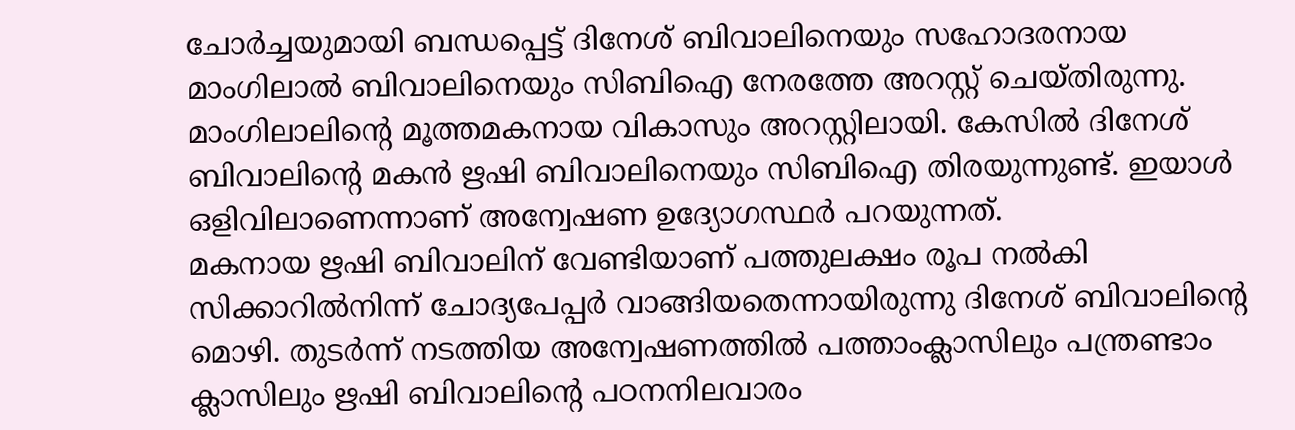ചോർച്ചയുമായി ബന്ധപ്പെട്ട് ദിനേശ് ബിവാലിനെയും സഹോദരനായ മാംഗിലാൽ ബിവാലിനെയും സിബിഐ നേരത്തേ അറസ്റ്റ് ചെയ്തിരുന്നു. മാംഗിലാലിന്റെ മൂത്തമകനായ വികാസും അറസ്റ്റിലായി. കേസിൽ ദിനേശ് ബിവാലിന്റെ മകൻ ഋഷി ബിവാലിനെയും സിബിഐ തിരയുന്നുണ്ട്. ഇയാൾ ഒളിവിലാണെന്നാണ് അന്വേഷണ ഉദ്യോഗസ്ഥർ പറയുന്നത്.
മകനായ ഋഷി ബിവാലിന് വേണ്ടിയാണ് പത്തുലക്ഷം രൂപ നൽകി സിക്കാറിൽനിന്ന് ചോദ്യപേപ്പർ വാങ്ങിയതെന്നായിരുന്നു ദിനേശ് ബിവാലിന്റെ മൊഴി. തുടർന്ന് നടത്തിയ അന്വേഷണത്തിൽ പത്താംക്ലാസിലും പന്ത്രണ്ടാം ക്ലാസിലും ഋഷി ബിവാലിന്റെ പഠനനിലവാരം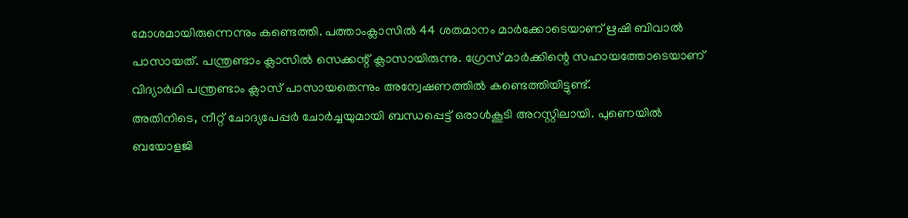മോശമായിരുന്നെന്നും കണ്ടെത്തി. പത്താംക്ലാസിൽ 44 ശതമാനം മാർക്കോടെയാണ് ഋഷി ബിവാൽ പാസായത്. പന്ത്രണ്ടാം ക്ലാസിൽ സെക്കന്റ് ക്ലാസായിരുന്നു. ഗ്രേസ് മാർക്കിന്റെ സഹായത്തോടെയാണ് വിദ്യാർഥി പന്ത്രണ്ടാം ക്ലാസ് പാസായതെന്നും അന്വേഷണത്തിൽ കണ്ടെത്തിയിട്ടുണ്ട്.
അതിനിടെ, നീറ്റ് ചോദ്യപേപ്പർ ചോർച്ചയുമായി ബന്ധപ്പെട്ട് ഒരാൾകൂടി അറസ്റ്റിലായി. പുണെയിൽ ബയോളജി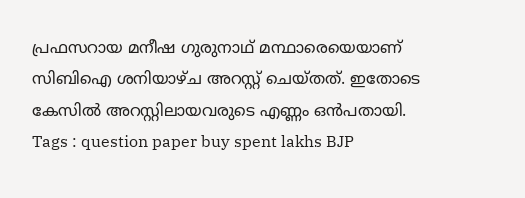പ്രഫസറായ മനീഷ ഗുരുനാഥ് മന്ഥാരെയെയാണ് സിബിഐ ശനിയാഴ്ച അറസ്റ്റ് ചെയ്തത്. ഇതോടെ കേസിൽ അറസ്റ്റിലായവരുടെ എണ്ണം ഒൻപതായി.
Tags : question paper buy spent lakhs BJP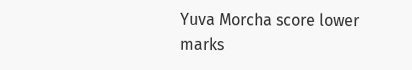Yuva Morcha score lower marks